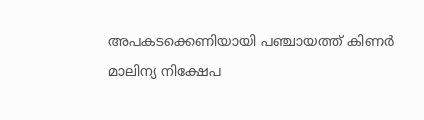അപകടക്കെണിയായി പഞ്ചായത്ത് കിണർ
മാലിന്യ നിക്ഷേപ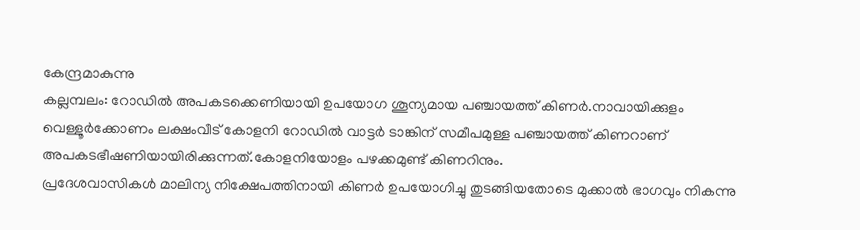കേന്ദ്രമാകുന്നു
കല്ലമ്പലം: റോഡിൽ അപകടക്കെണിയായി ഉപയോഗ ശൂന്യമായ പഞ്ചായത്ത് കിണർ.നാവായിക്കുളം വെള്ളൂർക്കോണം ലക്ഷംവീട് കോളനി റോഡിൽ വാട്ടർ ടാങ്കിന് സമീപമുള്ള പഞ്ചായത്ത് കിണറാണ് അപകടഭീഷണിയായിരിക്കുന്നത്.കോളനിയോളം പഴക്കമുണ്ട് കിണറിനും.
പ്രദേശവാസികൾ മാലിന്യ നിക്ഷേപത്തിനായി കിണർ ഉപയോഗിച്ചു തുടങ്ങിയതോടെ മുക്കാൽ ഭാഗവും നികന്നു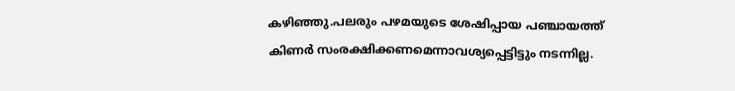കഴിഞ്ഞു.പലരും പഴമയുടെ ശേഷിപ്പായ പഞ്ചായത്ത് കിണർ സംരക്ഷിക്കണമെന്നാവശ്യപ്പെട്ടിട്ടും നടന്നില്ല.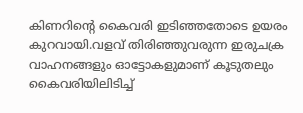കിണറിന്റെ കൈവരി ഇടിഞ്ഞതോടെ ഉയരം കുറവായി.വളവ് തിരിഞ്ഞുവരുന്ന ഇരുചക്ര വാഹനങ്ങളും ഓട്ടോകളുമാണ് കൂടുതലും കൈവരിയിലിടിച്ച്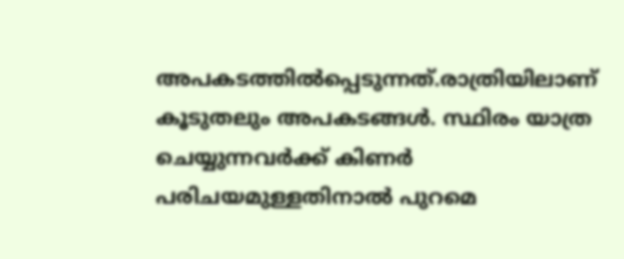അപകടത്തിൽപ്പെടുന്നത്.രാത്രിയിലാണ് കൂടുതലും അപകടങ്ങൾ. സ്ഥിരം യാത്ര ചെയ്യുന്നവർക്ക് കിണർ പരിചയമുള്ളതിനാൽ പുറമെ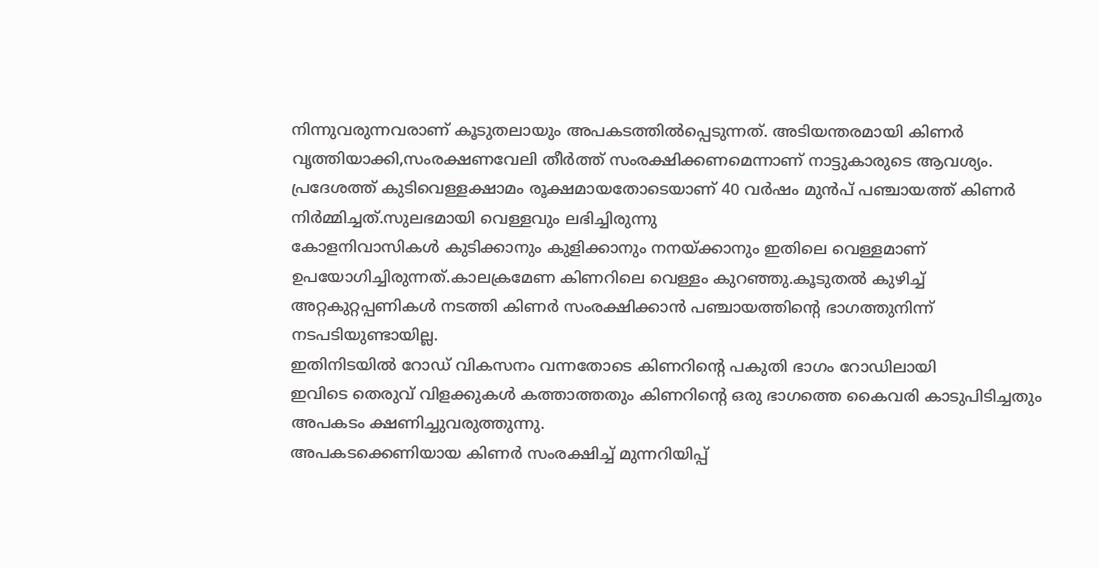നിന്നുവരുന്നവരാണ് കൂടുതലായും അപകടത്തിൽപ്പെടുന്നത്. അടിയന്തരമായി കിണർ വൃത്തിയാക്കി,സംരക്ഷണവേലി തീർത്ത് സംരക്ഷിക്കണമെന്നാണ് നാട്ടുകാരുടെ ആവശ്യം.
പ്രദേശത്ത് കുടിവെള്ളക്ഷാമം രൂക്ഷമായതോടെയാണ് 40 വർഷം മുൻപ് പഞ്ചായത്ത് കിണർ നിർമ്മിച്ചത്.സുലഭമായി വെള്ളവും ലഭിച്ചിരുന്നു
കോളനിവാസികൾ കുടിക്കാനും കുളിക്കാനും നനയ്ക്കാനും ഇതിലെ വെള്ളമാണ് ഉപയോഗിച്ചിരുന്നത്.കാലക്രമേണ കിണറിലെ വെള്ളം കുറഞ്ഞു.കൂടുതൽ കുഴിച്ച് അറ്റകുറ്റപ്പണികൾ നടത്തി കിണർ സംരക്ഷിക്കാൻ പഞ്ചായത്തിന്റെ ഭാഗത്തുനിന്ന് നടപടിയുണ്ടായില്ല.
ഇതിനിടയിൽ റോഡ് വികസനം വന്നതോടെ കിണറിന്റെ പകുതി ഭാഗം റോഡിലായി
ഇവിടെ തെരുവ് വിളക്കുകൾ കത്താത്തതും കിണറിന്റെ ഒരു ഭാഗത്തെ കൈവരി കാടുപിടിച്ചതും അപകടം ക്ഷണിച്ചുവരുത്തുന്നു.
അപകടക്കെണിയായ കിണർ സംരക്ഷിച്ച് മുന്നറിയിപ്പ്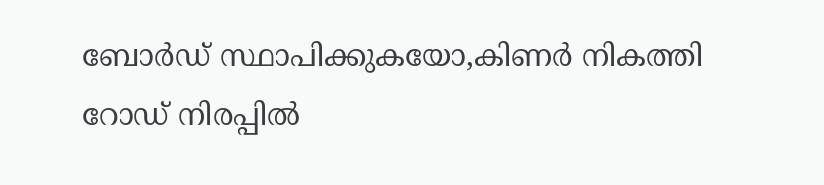ബോർഡ് സ്ഥാപിക്കുകയോ,കിണർ നികത്തി റോഡ് നിരപ്പിൽ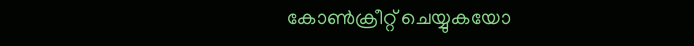കോൺക്രീറ്റ് ചെയ്യുകയോ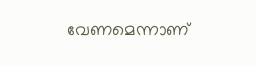വേണമെന്നാണ്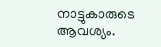നാട്ടുകാരുടെ ആവശ്യം.